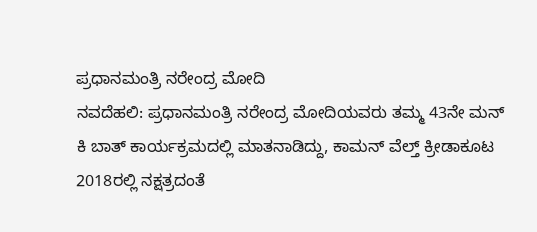ಪ್ರಧಾನಮಂತ್ರಿ ನರೇಂದ್ರ ಮೋದಿ
ನವದೆಹಲಿ: ಪ್ರಧಾನಮಂತ್ರಿ ನರೇಂದ್ರ ಮೋದಿಯವರು ತಮ್ಮ 43ನೇ ಮನ್ ಕಿ ಬಾತ್ ಕಾರ್ಯಕ್ರಮದಲ್ಲಿ ಮಾತನಾಡಿದ್ದು, ಕಾಮನ್ ವೆಲ್ತ್ ಕ್ರೀಡಾಕೂಟ 2018ರಲ್ಲಿ ನಕ್ಷತ್ರದಂತೆ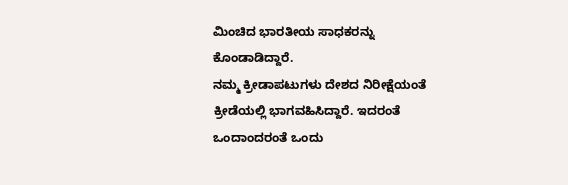ಮಿಂಚಿದ ಭಾರತೀಯ ಸಾಧಕರನ್ನು ಕೊಂಡಾಡಿದ್ದಾರೆ.
ನಮ್ಮ ಕ್ರೀಡಾಪಟುಗಳು ದೇಶದ ನಿರೀಕ್ಷೆಯಂತೆ ಕ್ರೀಡೆಯಲ್ಲಿ ಭಾಗವಹಿಸಿದ್ದಾರೆ. ಇದರಂತೆ ಒಂದಾಂದರಂತೆ ಒಂದು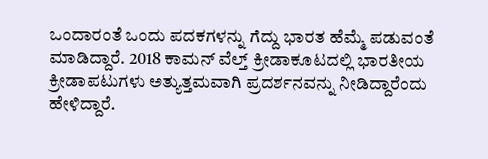ಒಂದಾರಂತೆ ಒಂದು ಪದಕಗಳನ್ನು ಗೆದ್ದು ಭಾರತ ಹೆಮ್ಮೆ ಪಡುವಂತೆ ಮಾಡಿದ್ದಾರೆ. 2018 ಕಾಮನ್ ವೆಲ್ತ್ ಕ್ರೀಡಾಕೂಟದಲ್ಲಿ ಭಾರತೀಯ ಕ್ರೀಡಾಪಟುಗಳು ಅತ್ಯುತ್ತಮವಾಗಿ ಪ್ರದರ್ಶನವನ್ನು ನೀಡಿದ್ದಾರೆಂದು ಹೇಳಿದ್ದಾರೆ.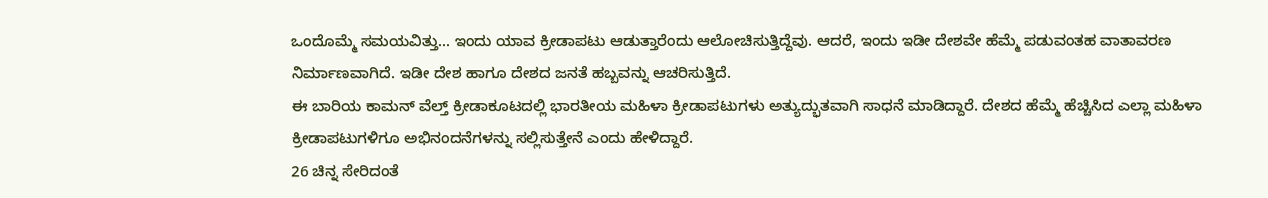ಒಂದೊಮ್ಮೆ ಸಮಯವಿತ್ತು... ಇಂದು ಯಾವ ಕ್ರೀಡಾಪಟು ಆಡುತ್ತಾರೆಂದು ಆಲೋಚಿಸುತ್ತಿದ್ದೆವು. ಆದರೆ, ಇಂದು ಇಡೀ ದೇಶವೇ ಹೆಮ್ಮೆ ಪಡುವಂತಹ ವಾತಾವರಣ ನಿರ್ಮಾಣವಾಗಿದೆ. ಇಡೀ ದೇಶ ಹಾಗೂ ದೇಶದ ಜನತೆ ಹಬ್ಬವನ್ನು ಆಚರಿಸುತ್ತಿದೆ.
ಈ ಬಾರಿಯ ಕಾಮನ್ ವೆಲ್ತ್ ಕ್ರೀಡಾಕೂಟದಲ್ಲಿ ಭಾರತೀಯ ಮಹಿಳಾ ಕ್ರೀಡಾಪಟುಗಳು ಅತ್ಯುದ್ಭುತವಾಗಿ ಸಾಧನೆ ಮಾಡಿದ್ದಾರೆ. ದೇಶದ ಹೆಮ್ಮೆ ಹೆಚ್ಚಿಸಿದ ಎಲ್ಲಾ ಮಹಿಳಾ ಕ್ರೀಡಾಪಟುಗಳಿಗೂ ಅಭಿನಂದನೆಗಳನ್ನು ಸಲ್ಲಿಸುತ್ತೇನೆ ಎಂದು ಹೇಳಿದ್ದಾರೆ.
26 ಚಿನ್ನ ಸೇರಿದಂತೆ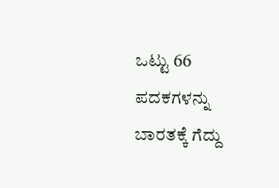ಒಟ್ಟು 66 ಪದಕಗಳನ್ನು ಬಾರತಕ್ಕೆ ಗೆದ್ದು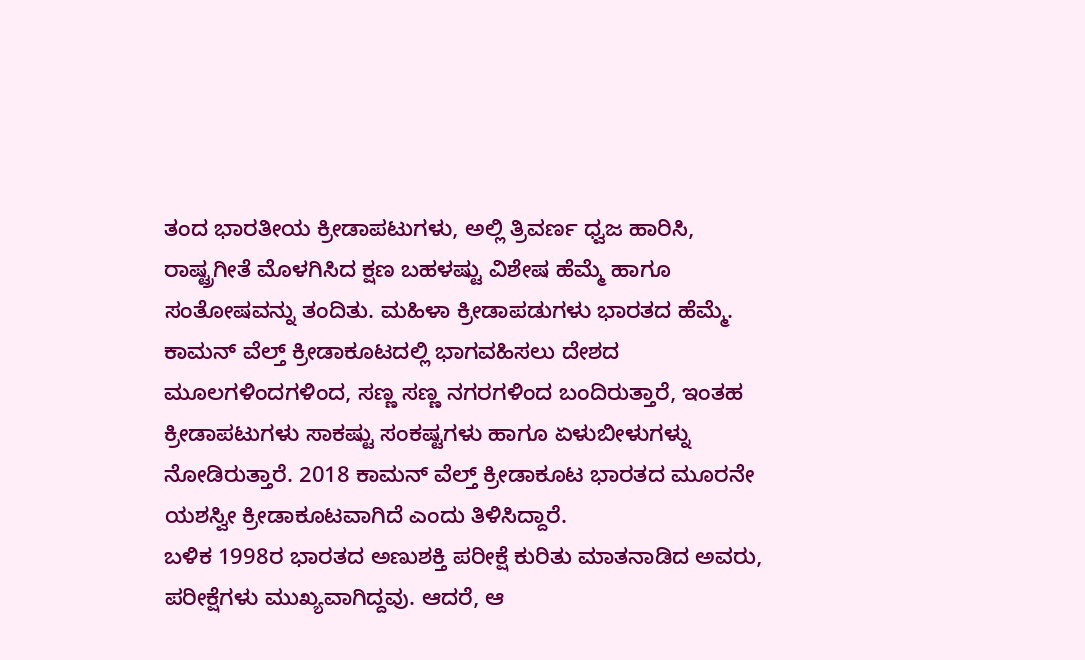ತಂದ ಭಾರತೀಯ ಕ್ರೀಡಾಪಟುಗಳು, ಅಲ್ಲಿ ತ್ರಿವರ್ಣ ಧ್ವಜ ಹಾರಿಸಿ, ರಾಷ್ಟ್ರಗೀತೆ ಮೊಳಗಿಸಿದ ಕ್ಷಣ ಬಹಳಷ್ಟು ವಿಶೇಷ ಹೆಮ್ಮೆ ಹಾಗೂ ಸಂತೋಷವನ್ನು ತಂದಿತು. ಮಹಿಳಾ ಕ್ರೀಡಾಪಡುಗಳು ಭಾರತದ ಹೆಮ್ಮೆ.
ಕಾಮನ್ ವೆಲ್ತ್ ಕ್ರೀಡಾಕೂಟದಲ್ಲಿ ಭಾಗವಹಿಸಲು ದೇಶದ ಮೂಲಗಳಿಂದಗಳಿಂದ, ಸಣ್ಣ ಸಣ್ಣ ನಗರಗಳಿಂದ ಬಂದಿರುತ್ತಾರೆ, ಇಂತಹ ಕ್ರೀಡಾಪಟುಗಳು ಸಾಕಷ್ಟು ಸಂಕಷ್ಟಗಳು ಹಾಗೂ ಏಳುಬೀಳುಗಳ್ನು ನೋಡಿರುತ್ತಾರೆ. 2018 ಕಾಮನ್ ವೆಲ್ತ್ ಕ್ರೀಡಾಕೂಟ ಭಾರತದ ಮೂರನೇ ಯಶಸ್ವೀ ಕ್ರೀಡಾಕೂಟವಾಗಿದೆ ಎಂದು ತಿಳಿಸಿದ್ದಾರೆ.
ಬಳಿಕ 1998ರ ಭಾರತದ ಅಣುಶಕ್ತಿ ಪರೀಕ್ಷೆ ಕುರಿತು ಮಾತನಾಡಿದ ಅವರು, ಪರೀಕ್ಷೆಗಳು ಮುಖ್ಯವಾಗಿದ್ದವು. ಆದರೆ, ಆ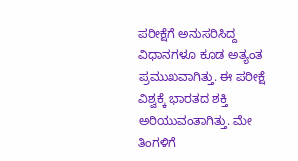ಪರೀಕ್ಷೆಗೆ ಅನುಸರಿಸಿದ್ದ ವಿಧಾನಗಳೂ ಕೂಡ ಅತ್ಯಂತ ಪ್ರಮುಖವಾಗಿತ್ತು. ಈ ಪರೀಕ್ಷೆ ವಿಶ್ವಕ್ಕೆ ಭಾರತದ ಶಕ್ತಿ ಅರಿಯುವಂತಾಗಿತ್ತು. ಮೇ ತಿಂಗಳಿಗೆ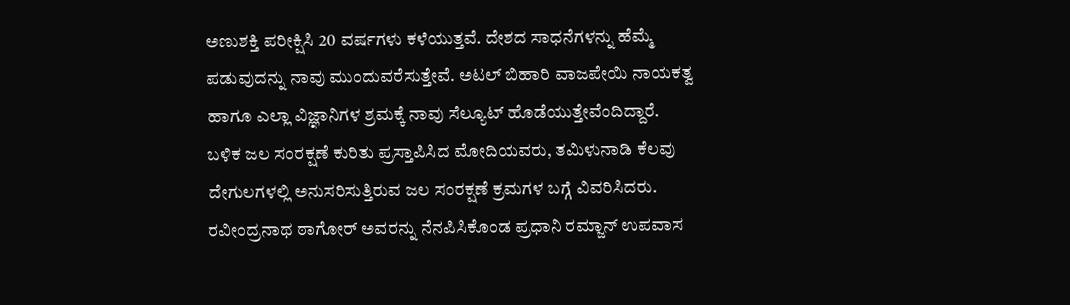ಅಣುಶಕ್ತಿ ಪರೀಕ್ಷಿಸಿ 20 ವರ್ಷಗಳು ಕಳೆಯುತ್ತವೆ. ದೇಶದ ಸಾಧನೆಗಳನ್ನು ಹೆಮ್ಮೆ ಪಡುವುದನ್ನು ನಾವು ಮುಂದುವರೆಸುತ್ತೇವೆ. ಅಟಲ್ ಬಿಹಾರಿ ವಾಜಪೇಯಿ ನಾಯಕತ್ವ ಹಾಗೂ ಎಲ್ಲಾ ವಿಜ್ಞಾನಿಗಳ ಶ್ರಮಕ್ಕೆ ನಾವು ಸೆಲ್ಯೂಟ್ ಹೊಡೆಯುತ್ತೇವೆಂದಿದ್ದಾರೆ.
ಬಳಿಕ ಜಲ ಸಂರಕ್ಷಣೆ ಕುರಿತು ಪ್ರಸ್ತಾಪಿಸಿದ ಮೋದಿಯವರು, ತಮಿಳುನಾಡಿ ಕೆಲವು ದೇಗುಲಗಳಲ್ಲಿ ಅನುಸರಿಸುತ್ತಿರುವ ಜಲ ಸಂರಕ್ಷಣೆ ಕ್ರಮಗಳ ಬಗ್ಗೆ ವಿವರಿಸಿದರು. ರವೀಂದ್ರನಾಥ ಠಾಗೋರ್ ಅವರನ್ನು ನೆನಪಿಸಿಕೊಂಡ ಪ್ರಧಾನಿ ರಮ್ಜಾನ್ ಉಪವಾಸ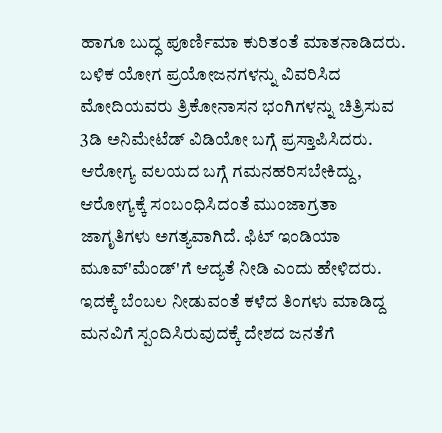ಹಾಗೂ ಬುದ್ಧ ಪೂರ್ಣಿಮಾ ಕುರಿತಂತೆ ಮಾತನಾಡಿದರು.
ಬಳಿಕ ಯೋಗ ಪ್ರಯೋಜನಗಳನ್ನು ವಿವರಿಸಿದ ಮೋದಿಯವರು ತ್ರಿಕೋನಾಸನ ಭಂಗಿಗಳನ್ನು ಚಿತ್ರಿಸುವ 3ಡಿ ಅನಿಮೇಟೆಡ್ ವಿಡಿಯೋ ಬಗ್ಗೆ ಪ್ರಸ್ತಾಪಿಸಿದರು.
ಆರೋಗ್ಯ ವಲಯದ ಬಗ್ಗೆ ಗಮನಹರಿಸಬೇಕಿದ್ದು, ಆರೋಗ್ಯಕ್ಕೆ ಸಂಬಂಧಿಸಿದಂತೆ ಮುಂಜಾಗ್ರತಾ ಜಾಗೃತಿಗಳು ಅಗತ್ಯವಾಗಿದೆ. ಫಿಟ್ ಇಂಡಿಯಾ ಮೂವ್'ಮೆಂಡ್'ಗೆ ಆದ್ಯತೆ ನೀಡಿ ಎಂದು ಹೇಳಿದರು. ಇದಕ್ಕೆ ಬೆಂಬಲ ನೀಡುವಂತೆ ಕಳೆದ ತಿಂಗಳು ಮಾಡಿದ್ದ ಮನವಿಗೆ ಸ್ಪಂದಿಸಿರುವುದಕ್ಕೆ ದೇಶದ ಜನತೆಗೆ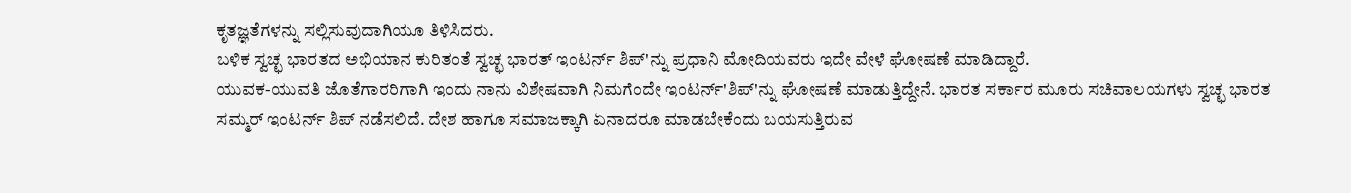ಕೃತಜ್ಞತೆಗಳನ್ನು ಸಲ್ಲಿಸುವುದಾಗಿಯೂ ತಿಳಿಸಿದರು.
ಬಳಿಕ ಸ್ವಚ್ಛ ಭಾರತದ ಅಭಿಯಾನ ಕುರಿತಂತೆ ಸ್ವಚ್ಛ ಭಾರತ್ ಇಂಟರ್ನ್ ಶಿಪ್'ನ್ನು ಪ್ರಧಾನಿ ಮೋದಿಯವರು ಇದೇ ವೇಳೆ ಘೋಷಣೆ ಮಾಡಿದ್ದಾರೆ.
ಯುವಕ-ಯುವತಿ ಜೊತೆಗಾರರಿಗಾಗಿ ಇಂದು ನಾನು ವಿಶೇಷವಾಗಿ ನಿಮಗೆಂದೇ ಇಂಟರ್ನ್'ಶಿಪ್'ನ್ನು ಘೋಷಣೆ ಮಾಡುತ್ತಿದ್ದೇನೆ. ಭಾರತ ಸರ್ಕಾರ ಮೂರು ಸಚಿವಾಲಯಗಳು ಸ್ವಚ್ಛ ಭಾರತ ಸಮ್ಮರ್ ಇಂಟರ್ನ್ ಶಿಪ್ ನಡೆಸಲಿದೆ. ದೇಶ ಹಾಗೂ ಸಮಾಜಕ್ಕಾಗಿ ಏನಾದರೂ ಮಾಡಬೇಕೆಂದು ಬಯಸುತ್ತಿರುವ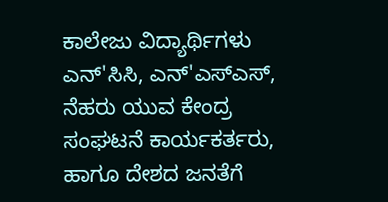ಕಾಲೇಜು ವಿದ್ಯಾರ್ಥಿಗಳು ಎನ್'ಸಿಸಿ, ಎನ್'ಎಸ್ಎಸ್, ನೆಹರು ಯುವ ಕೇಂದ್ರ ಸಂಘಟನೆ ಕಾರ್ಯಕರ್ತರು, ಹಾಗೂ ದೇಶದ ಜನತೆಗೆ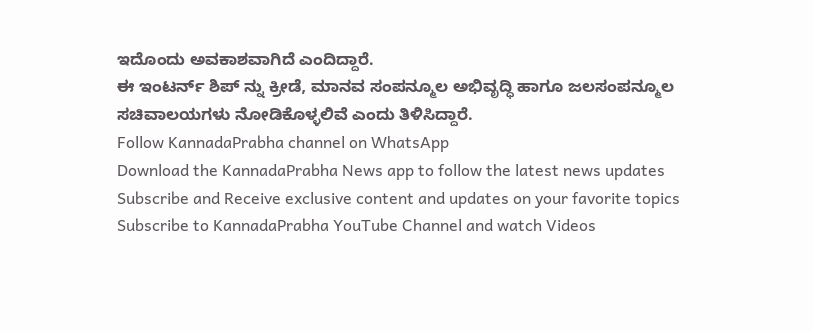ಇದೊಂದು ಅವಕಾಶವಾಗಿದೆ ಎಂದಿದ್ದಾರೆ.
ಈ ಇಂಟರ್ನ್ ಶಿಪ್ ನ್ನು ಕ್ರೀಡೆ, ಮಾನವ ಸಂಪನ್ಮೂಲ ಅಭಿವೃದ್ಧಿ ಹಾಗೂ ಜಲಸಂಪನ್ಮೂಲ ಸಚಿವಾಲಯಗಳು ನೋಡಿಕೊಳ್ಳಲಿವೆ ಎಂದು ತಿಳಿಸಿದ್ದಾರೆ.
Follow KannadaPrabha channel on WhatsApp
Download the KannadaPrabha News app to follow the latest news updates
Subscribe and Receive exclusive content and updates on your favorite topics
Subscribe to KannadaPrabha YouTube Channel and watch Videos